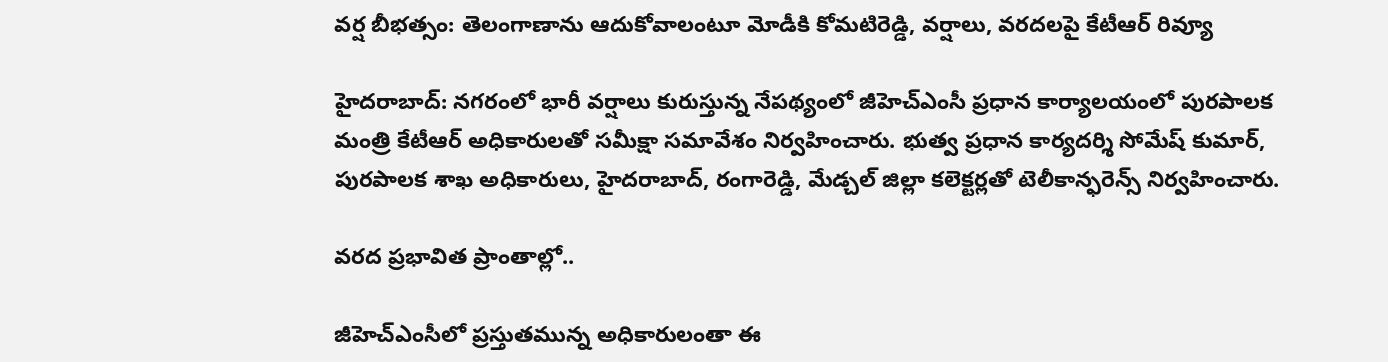వర్ష బీభత్సం: తెలంగాణాను ఆదుకోవాలంటూ మోడీకి కోమటిరెడ్డి, వర్షాలు, వరదలపై కేటీఆర్ రివ్యూ

హైదరాబాద్: నగరంలో భారీ వర్షాలు కురుస్తున్న నేపథ్యంలో జీహెచ్ఎంసీ ప్రధాన కార్యాలయంలో పురపాలక మంత్రి కేటీఆర్ అధికారులతో సమీక్షా సమావేశం నిర్వహించారు. భుత్వ ప్రధాన కార్యదర్శి సోమేష్ కుమార్, పురపాలక శాఖ అధికారులు, హైదరాబాద్, రంగారెడ్డి, మేడ్చల్ జిల్లా కలెక్టర్లతో టెలీకాన్ఫరెన్స్ నిర్వహించారు.

వరద ప్రభావిత ప్రాంతాల్లో..

జీహెచ్ఎంసీలో ప్రస్తుతమున్న అధికారులంతా ఈ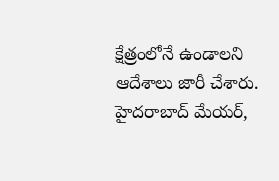క్షేత్రంలోనే ఉండాలని ఆదేశాలు జారీ చేశారు. హైదరాబాద్ మేయర్,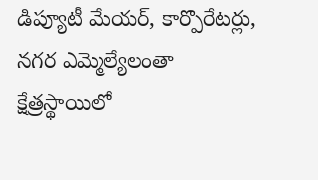డిప్యూటీ మేయర్, కార్పొరేటర్లు, నగర ఎమ్మెల్యేలంతా క్షేత్రస్థాయిలో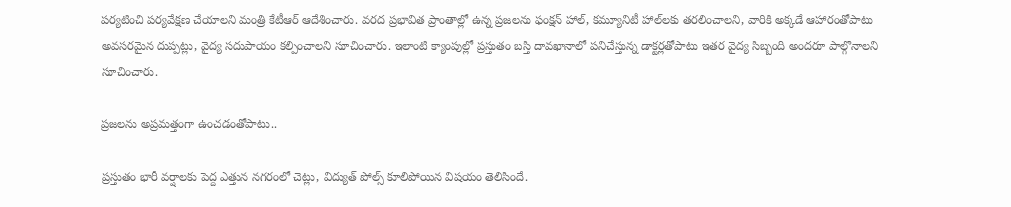పర్యటించి పర్యవేక్షణ చేయాలని మంత్రి కేటీఆర్ ఆదేశించారు. వరద ప్రభావిత ప్రాంతాల్లో ఉన్న ప్రజలను ఫంక్షన్ హాల్, కమ్యూనిటీ హాల్‌లకు తరలించాలని, వారికి అక్కడే ఆహారంతోపాటు అవసరమైన దుప్పట్లు, వైద్య సదుపాయం కల్పించాలని సూచించారు. ఇలాంటి క్యాంపుల్లో ప్రస్తుతం బస్తి దావఖానాలో పనిచేస్తున్న డాక్టర్లతోపాటు ఇతర వైద్య సిబ్బంది అందరూ పాల్గొనాలని సూచించారు.

ప్రజలను అప్రమత్తంగా ఉంచడంతోపాటు..

ప్రస్తుతం భారీ వర్షాలకు పెద్ద ఎత్తున నగరంలో చెట్లు, విద్యుత్ పోల్స్ కూలిపోయిన విషయం తెలిసిందే.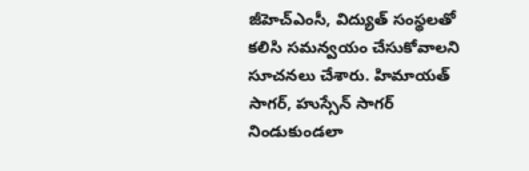జీహెచ్ఎంసీ, విద్యుత్ సంస్థలతో కలిసి సమన్వయం చేసుకోవాలని సూచనలు చేశారు. హిమాయత్ సాగర్, హుస్సేన్ సాగర్ నిండుకుండలా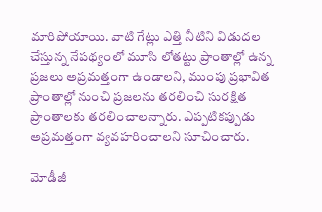మారిపోయాయి. వాటి గేట్లు ఎత్తి నీటిని విడుదల చేస్తున్న నేపథ్యంలో మూసి లోతట్టు ప్రాంతాల్లో ఉన్న ప్రజలు అప్రమత్తంగా ఉండాలని, ముంపు ప్రభావిత ప్రాంతాల్లో నుంచి ప్రజలను తరలించి సురక్షిత ప్రాంతాలకు తరలించాలన్నారు. ఎప్పటికప్పుడు అప్రమత్తంగా వ్యవహరించాలని సూచించారు.

మోడీజీ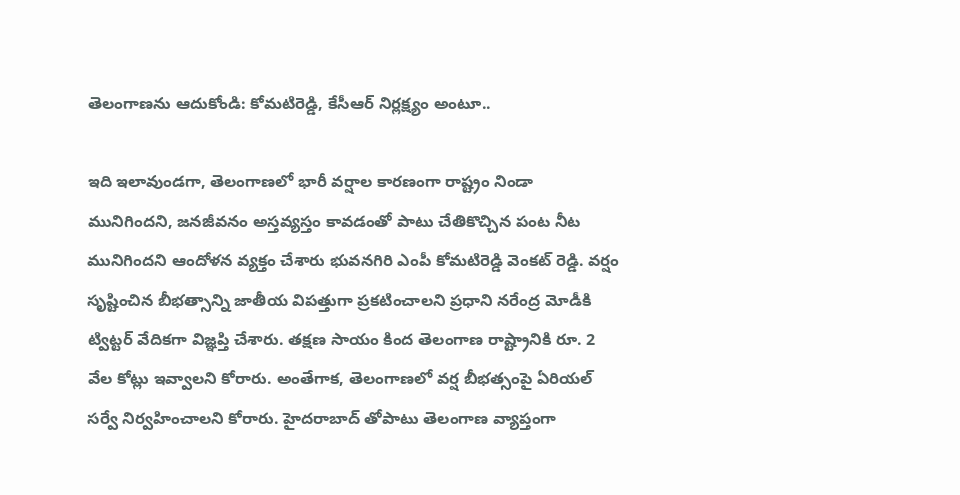తెలంగాణను ఆదుకోండి: కోమటిరెడ్డి, కేసీఆర్ నిర్లక్ష్యం అంటూ..

ఇది ఇలావుండగా, తెలంగాణలో భారీ వర్షాల కారణంగా రాష్ట్రం నిండా మునిగిందని, జనజీవనం అస్తవ్యస్తం కావడంతో పాటు చేతికొచ్చిన పంట నీట మునిగిందని ఆందోళన వ్యక్తం చేశారు భువనగిరి ఎంపీ కోమటిరెడ్డి వెంకట్ రెడ్డి. వర్షం సృష్టించిన బీభత్సాన్ని జాతీయ విపత్తుగా ప్రకటించాలని ప్రధాని నరేంద్ర మోడీకి ట్విట్టర్ వేదికగా విజ్ఞప్తి చేశారు. తక్షణ సాయం కింద తెలంగాణ రాష్ట్రానికి రూ. 2 వేల కోట్లు ఇవ్వాలని కోరారు. అంతేగాక, తెలంగాణలో వర్ష బీభత్సంపై ఏరియల్ సర్వే నిర్వహించాలని కోరారు. హైదరాబాద్ తోపాటు తెలంగాణ వ్యాప్తంగా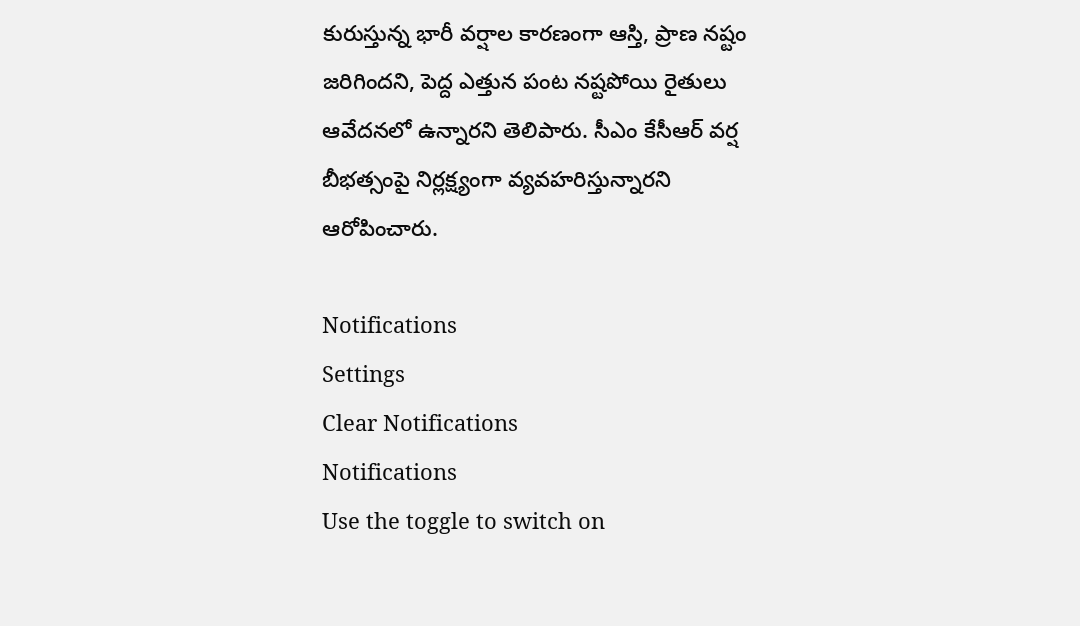కురుస్తున్న భారీ వర్షాల కారణంగా ఆస్తి, ప్రాణ నష్టం జరిగిందని, పెద్ద ఎత్తున పంట నష్టపోయి రైతులు ఆవేదనలో ఉన్నారని తెలిపారు. సీఎం కేసీఆర్ వర్ష బీభత్సంపై నిర్లక్ష్యంగా వ్యవహరిస్తున్నారని ఆరోపించారు.

Notifications
Settings
Clear Notifications
Notifications
Use the toggle to switch on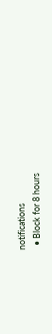notifications
  • Block for 8 hours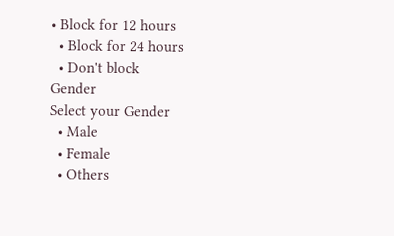• Block for 12 hours
  • Block for 24 hours
  • Don't block
Gender
Select your Gender
  • Male
  • Female
  • Others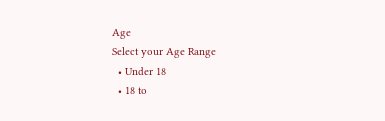Age
Select your Age Range
  • Under 18
  • 18 to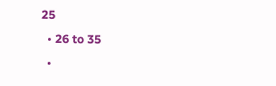25
  • 26 to 35
  •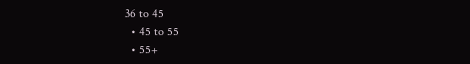36 to 45
  • 45 to 55
  • 55+